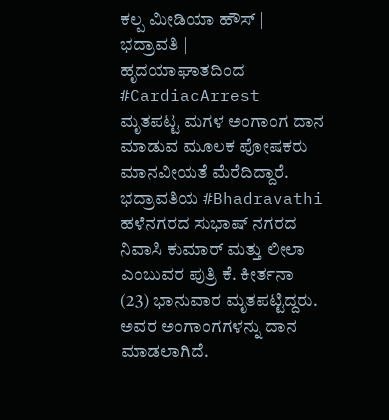ಕಲ್ಪ ಮೀಡಿಯಾ ಹೌಸ್ | ಭದ್ರಾವತಿ |
ಹೃದಯಾಘಾತದಿಂದ #CardiacArrest ಮೃತಪಟ್ಟ ಮಗಳ ಅಂಗಾಂಗ ದಾನ ಮಾಡುವ ಮೂಲಕ ಪೋಷಕರು ಮಾನವೀಯತೆ ಮೆರೆದಿದ್ದಾರೆ.
ಭದ್ರಾವತಿಯ #Bhadravathi ಹಳೆನಗರದ ಸುಭಾಷ್ ನಗರದ ನಿವಾಸಿ ಕುಮಾರ್ ಮತ್ತು ಲೀಲಾ ಎಂಬುವರ ಪುತ್ರಿ ಕೆ. ಕೀರ್ತನಾ (23) ಭಾನುವಾರ ಮೃತಪಟ್ಟಿದ್ದರು. ಅವರ ಅಂಗಾಂಗಗಳನ್ನು ದಾನ ಮಾಡಲಾಗಿದೆ.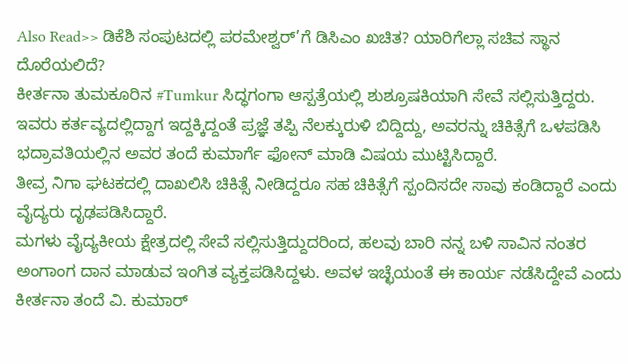Also Read>> ಡಿಕೆಶಿ ಸಂಪುಟದಲ್ಲಿ ಪರಮೇಶ್ವರ್’ಗೆ ಡಿಸಿಎಂ ಖಚಿತ? ಯಾರಿಗೆಲ್ಲಾ ಸಚಿವ ಸ್ಥಾನ ದೊರೆಯಲಿದೆ?
ಕೀರ್ತನಾ ತುಮಕೂರಿನ #Tumkur ಸಿದ್ಧಗಂಗಾ ಆಸ್ಪತ್ರೆಯಲ್ಲಿ ಶುಶ್ರೂಷಕಿಯಾಗಿ ಸೇವೆ ಸಲ್ಲಿಸುತ್ತಿದ್ದರು. ಇವರು ಕರ್ತವ್ಯದಲ್ಲಿದ್ದಾಗ ಇದ್ದಕ್ಕಿದ್ದಂತೆ ಪ್ರಜ್ಞೆ ತಪ್ಪಿ ನೆಲಕ್ಕುರುಳಿ ಬಿದ್ದಿದ್ದು, ಅವರನ್ನು ಚಿಕಿತ್ಸೆಗೆ ಒಳಪಡಿಸಿ ಭದ್ರಾವತಿಯಲ್ಲಿನ ಅವರ ತಂದೆ ಕುಮಾರ್ಗೆ ಫೋನ್ ಮಾಡಿ ವಿಷಯ ಮುಟ್ಟಿಸಿದ್ದಾರೆ.
ತೀವ್ರ ನಿಗಾ ಘಟಕದಲ್ಲಿ ದಾಖಲಿಸಿ ಚಿಕಿತ್ಸೆ ನೀಡಿದ್ದರೂ ಸಹ ಚಿಕಿತ್ಸೆಗೆ ಸ್ಪಂದಿಸದೇ ಸಾವು ಕಂಡಿದ್ದಾರೆ ಎಂದು ವೈದ್ಯರು ದೃಢಪಡಿಸಿದ್ದಾರೆ.
ಮಗಳು ವೈದ್ಯಕೀಯ ಕ್ಷೇತ್ರದಲ್ಲಿ ಸೇವೆ ಸಲ್ಲಿಸುತ್ತಿದ್ದುದರಿಂದ, ಹಲವು ಬಾರಿ ನನ್ನ ಬಳಿ ಸಾವಿನ ನಂತರ ಅಂಗಾಂಗ ದಾನ ಮಾಡುವ ಇಂಗಿತ ವ್ಯಕ್ತಪಡಿಸಿದ್ದಳು. ಅವಳ ಇಚ್ಛೆಯಂತೆ ಈ ಕಾರ್ಯ ನಡೆಸಿದ್ದೇವೆ ಎಂದು ಕೀರ್ತನಾ ತಂದೆ ವಿ. ಕುಮಾರ್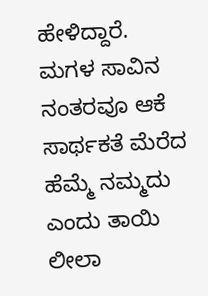ಹೇಳಿದ್ದಾರೆ.
ಮಗಳ ಸಾವಿನ ನಂತರವೂ ಆಕೆ ಸಾರ್ಥಕತೆ ಮೆರೆದ ಹೆಮ್ಮೆ ನಮ್ಮದು ಎಂದು ತಾಯಿ ಲೀಲಾ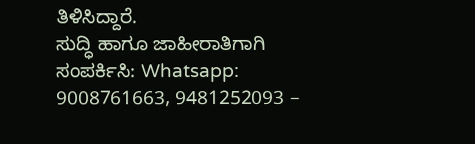ತಿಳಿಸಿದ್ದಾರೆ.
ಸುದ್ಧಿ ಹಾಗೂ ಜಾಹೀರಾತಿಗಾಗಿ ಸಂಪರ್ಕಿಸಿ: Whatsapp: 9008761663, 9481252093 –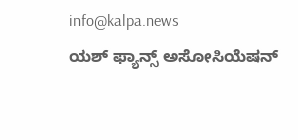info@kalpa.news
ಯಶ್ ಫ್ಯಾನ್ಸ್ ಅಸೋಸಿಯೆಷನ್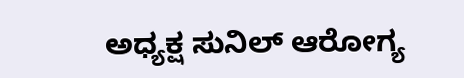ಅಧ್ಯಕ್ಷ ಸುನಿಲ್ ಆರೋಗ್ಯ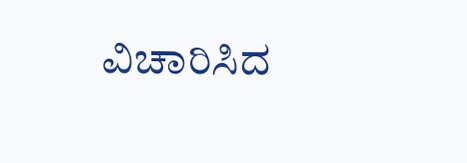ವಿಚಾರಿಸಿದ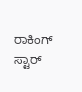ರಾಕಿಂಗ್ ಸ್ಟಾರ್